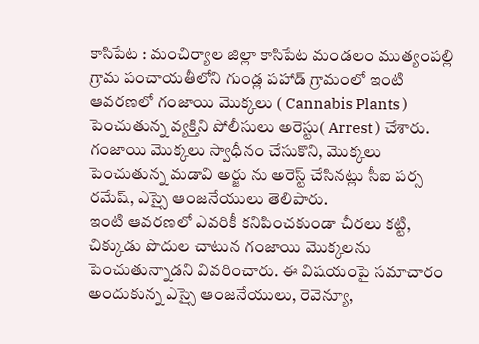కాసిపేట : మంచిర్యాల జిల్లా కాసిపేట మండలం ముత్యంపల్లి గ్రామ పంచాయతీలోని గుండ్ల పహాడ్ గ్రామంలో ఇంటి ఆవరణలో గంజాయి మొక్కలు ( Cannabis Plants ) పెంచుతున్న వ్యక్తిని పోలీసులు అరెస్టు( Arrest ) చేశారు. గంజాయి మొక్కలు స్వాధీనం చేసుకొని, మొక్కలు పెంచుతున్న మడావి అర్జు ను అరెస్ట్ చేసినట్లు సీఐ పర్స రమేష్, ఎస్సై ఆంజనేయులు తెలిపారు.
ఇంటి ఆవరణలో ఎవరికీ కనిపించకుండా చీరలు కట్టి, చిక్కుడు పొదుల చాటున గంజాయి మొక్కలను పెంచుతున్నాడని వివరించారు. ఈ విషయంపై సమాచారం అందుకున్న ఎస్సై ఆంజనేయులు, రెవెన్యూ,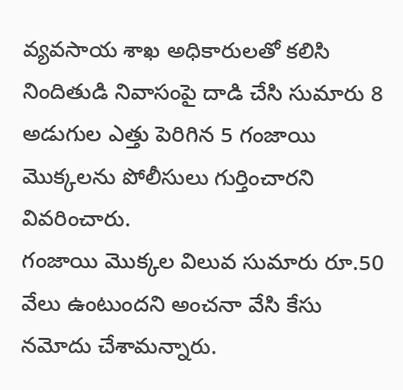వ్యవసాయ శాఖ అధికారులతో కలిసి నిందితుడి నివాసంపై దాడి చేసి సుమారు 8 అడుగుల ఎత్తు పెరిగిన 5 గంజాయి మొక్కలను పోలీసులు గుర్తించారని వివరించారు.
గంజాయి మొక్కల విలువ సుమారు రూ.50 వేలు ఉంటుందని అంచనా వేసి కేసు నమోదు చేశామన్నారు.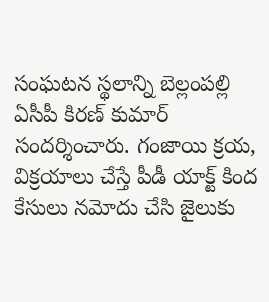సంఘటన స్థలాన్ని బెల్లంపల్లి ఏసీపీ కిరణ్ కుమార్ సందర్శించారు. గంజాయి క్రయ, విక్రయాలు చేస్తే పీడీ యాక్ట్ కింద కేసులు నమోదు చేసి జైలుకు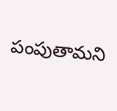పంపుతామని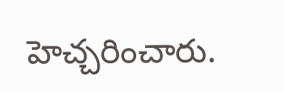హెచ్చరించారు.